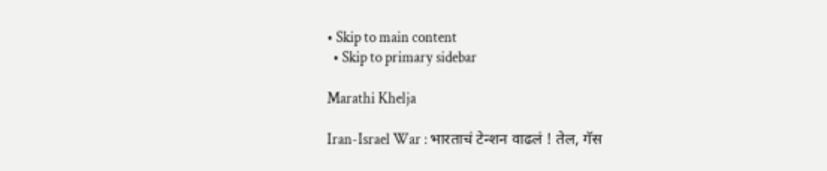• Skip to main content
  • Skip to primary sidebar

Marathi Khelja

Iran-Israel War : भारताचं टेन्शन वाढलं ! तेल, गॅस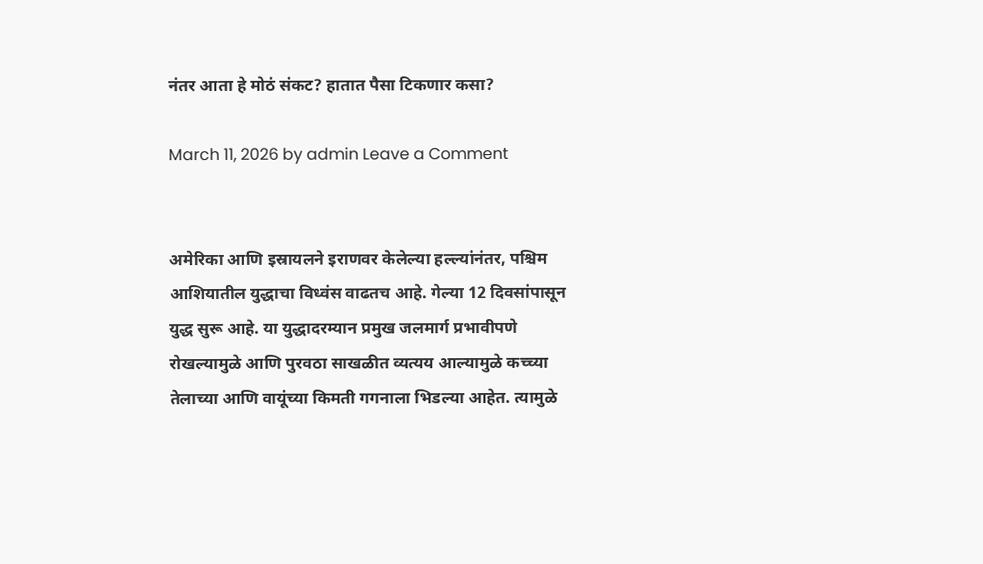नंतर आता हे मोठं संकट? हातात पैसा टिकणार कसा?

March 11, 2026 by admin Leave a Comment


अमेरिका आणि इस्रायलने इराणवर केलेल्या हल्ल्यांनंतर, पश्चिम आशियातील युद्धाचा विध्वंस वाढतच आहे. गेल्या 12 दिवसांपासून युद्ध सुरू आहे. या युद्धादरम्यान प्रमुख जलमार्ग प्रभावीपणे रोखल्यामुळे आणि पुरवठा साखळीत व्यत्यय आल्यामुळे कच्च्या तेलाच्या आणि वायूंच्या किमती गगनाला भिडल्या आहेत. त्यामुळे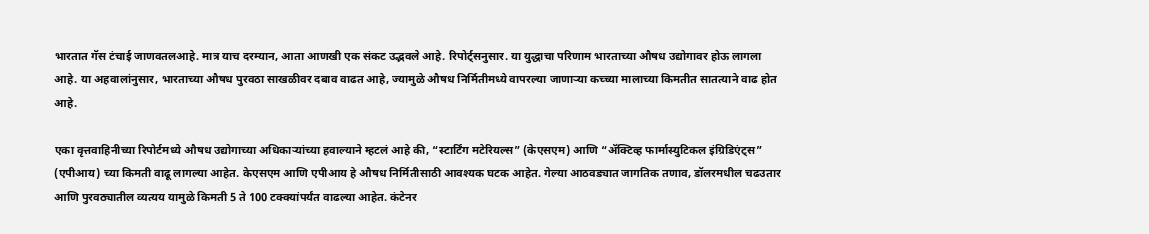भारतात गॅस टंचाई जाणवतलआहे. मात्र याच दरम्यान, आता आणखी एक संकट उद्भवले आहे. रिपोर्ट्सनुसार. या युद्धाचा परिणाम भारताच्या औषध उद्योगावर होऊ लागला आहे. या अहवालांनुसार, भारताच्या औषध पुरवठा साखळीवर दबाव वाढत आहे, ज्यामुळे औषध निर्मितीमध्ये वापरल्या जाणाऱ्या कच्च्या मालाच्या किमतीत सातत्याने वाढ होत आहे.

एका वृत्तवाहिनीच्या रिपोर्टमध्ये औषध उद्योगाच्या अधिकाऱ्यांच्या हवाल्याने म्हटलं आहे की, “स्टार्टिंग मटेरियल्स” (केएसएम) आणि “अ‍ॅक्टिव्ह फार्मास्युटिकल इंग्रिडिएंट्स” (एपीआय) च्या किमती वाढू लागल्या आहेत. केएसएम आणि एपीआय हे औषध निर्मितीसाठी आवश्यक घटक आहेत. गेल्या आठवड्यात जागतिक तणाव, डॉलरमधील चढउतार आणि पुरवठ्यातील व्यत्यय यामुळे किमती 5 ते 100 टक्क्यांपर्यंत वाढल्या आहेत. कंटेनर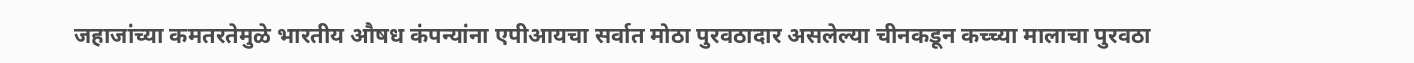जहाजांच्या कमतरतेमुळे भारतीय औषध कंपन्यांना एपीआयचा सर्वात मोठा पुरवठादार असलेल्या चीनकडून कच्च्या मालाचा पुरवठा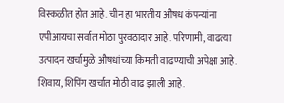विस्कळीत होत आहे. चीन हा भारतीय औषध कंपन्यांना एपीआयचा सर्वात मोठा पुरवठादार आहे. परिणामी, वाढत्या उत्पादन खर्चामुळे औषधांच्या किमती वाढण्याची अपेक्षा आहे. शिवाय, शिपिंग खर्चात मोठी वाढ झाली आहे.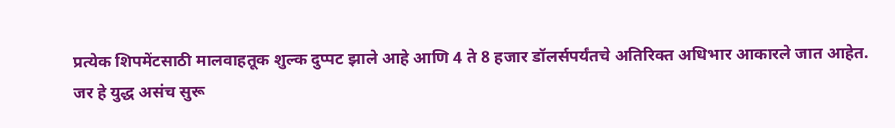प्रत्येक शिपमेंटसाठी मालवाहतूक शुल्क दुप्पट झाले आहे आणि 4 ते 8 हजार डॉलर्सपर्यंतचे अतिरिक्त अधिभार आकारले जात आहेत.
जर हे युद्ध असंच सुरू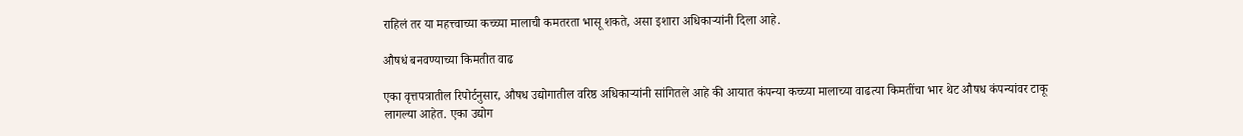राहिलं तर या महत्त्वाच्या कच्च्या मालाची कमतरता भासू शकते, असा इशारा अधिकाऱ्यांनी दिला आहे.

औषधं बनवण्याच्या किमतीत वाढ

एका वृत्तपत्रातील रिपोर्टनुसार, औषध उद्योगातील वरिष्ठ अधिकाऱ्यांनी सांगितले आहे की आयात कंपन्या कच्च्या मालाच्या वाढत्या किमतींचा भार थेट औषध कंपन्यांवर टाकू लागल्या आहेत. एका उद्योग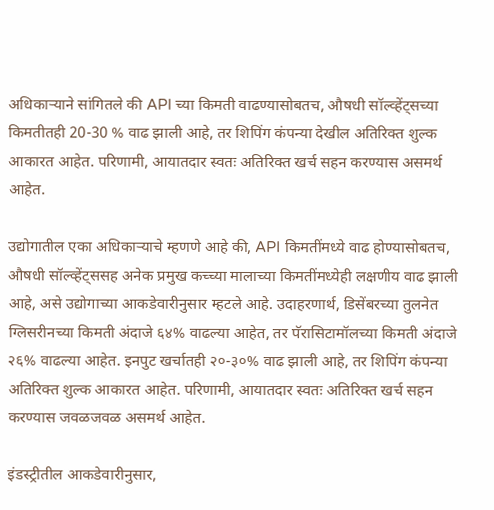अधिकाऱ्याने सांगितले की API च्या किमती वाढण्यासोबतच, औषधी सॉल्व्हेंट्सच्या किमतीतही 20-30 % वाढ झाली आहे, तर शिपिंग कंपन्या देखील अतिरिक्त शुल्क आकारत आहेत. परिणामी, आयातदार स्वतः अतिरिक्त खर्च सहन करण्यास असमर्थ आहेत.

उद्योगातील एका अधिकाऱ्याचे म्हणणे आहे की, API किमतींमध्ये वाढ होण्यासोबतच, औषधी सॉल्व्हेंट्ससह अनेक प्रमुख कच्च्या मालाच्या किमतींमध्येही लक्षणीय वाढ झाली आहे, असे उद्योगाच्या आकडेवारीनुसार म्हटले आहे. उदाहरणार्थ, डिसेंबरच्या तुलनेत ग्लिसरीनच्या किमती अंदाजे ६४% वाढल्या आहेत, तर पॅरासिटामॉलच्या किमती अंदाजे २६% वाढल्या आहेत. इनपुट खर्चातही २०-३०% वाढ झाली आहे, तर शिपिंग कंपन्या अतिरिक्त शुल्क आकारत आहेत. परिणामी, आयातदार स्वतः अतिरिक्त खर्च सहन करण्यास जवळजवळ असमर्थ आहेत.

इंडस्ट्रीतील आकडेवारीनुसार,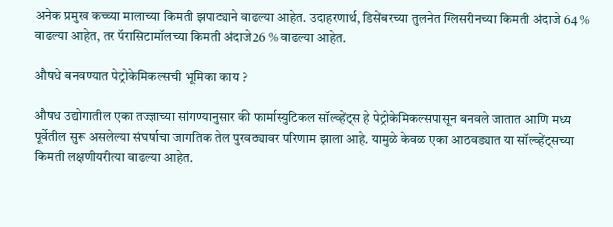अनेक प्रमुख कच्च्या मालाच्या किमती झपाट्याने वाढल्या आहेत. उदाहरणार्थ, डिसेंबरच्या तुलनेत ग्लिसरीनच्या किमती अंदाजे 64 % वाढल्या आहेत, तर पॅरासिटामॉलच्या किमती अंदाजे26 % वाढल्या आहेत.

औषधे बनवण्यात पेट्रोकेमिकल्सची भूमिका काय ?

औषध उद्योगातील एका तज्ज्ञाच्या सांगण्यानुसार की फार्मास्युटिकल सॉल्व्हेंट्स हे पेट्रोकेमिकल्सपासून बनवले जातात आणि मध्य पूर्वेतील सुरू असलेल्या संघर्षाचा जागतिक तेल पुरवठ्यावर परिणाम झाला आहे. यामुळे केवळ एका आठवड्यात या सॉल्व्हेंट्सच्या किमती लक्षणीयरीत्या वाढल्या आहेत.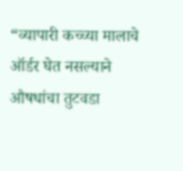“व्यापारी कच्च्या मालाचे ऑर्डर घेत नसल्याने औषधांचा तुटवडा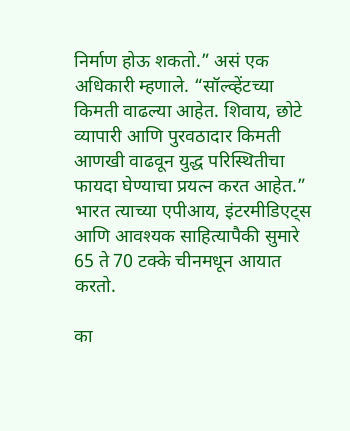निर्माण होऊ शकतो.” असं एक अधिकारी म्हणाले. “सॉल्व्हेंटच्या किमती वाढल्या आहेत. शिवाय, छोटे व्यापारी आणि पुरवठादार किमती आणखी वाढवून युद्ध परिस्थितीचा फायदा घेण्याचा प्रयत्न करत आहेत.” भारत त्याच्या एपीआय, इंटरमीडिएट्स आणि आवश्यक साहित्यापैकी सुमारे 65 ते 70 टक्के चीनमधून आयात करतो.

का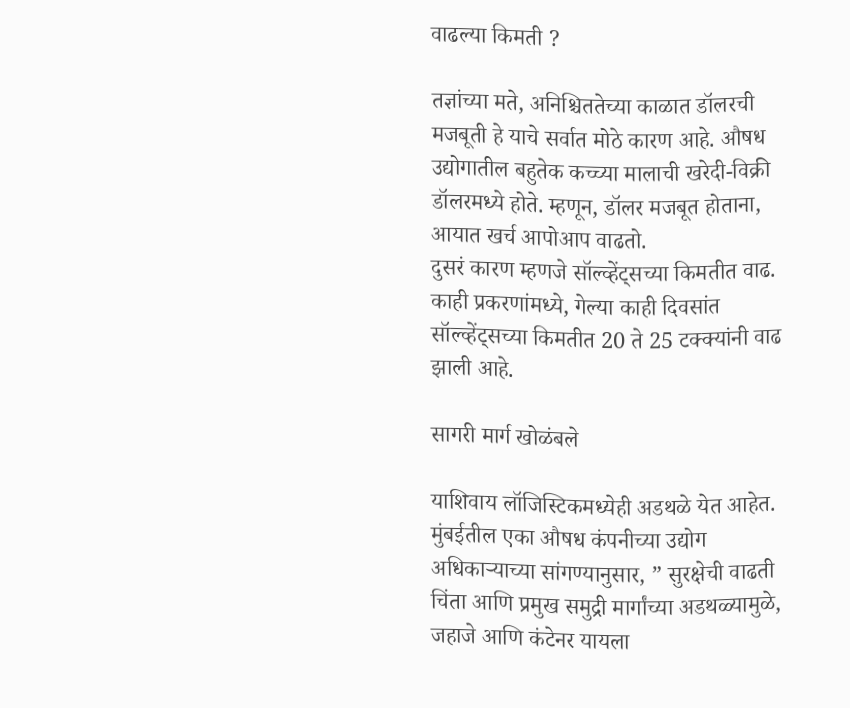वाढल्या किमती ?

तज्ञांच्या मते, अनिश्चिततेच्या काळात डॉलरची मजबूती हे याचे सर्वात मोठे कारण आहे. औषध उद्योगातील बहुतेक कच्च्या मालाची खरेदी-विक्री डॉलरमध्ये होते. म्हणून, डॉलर मजबूत होताना, आयात खर्च आपोआप वाढतो.
दुसरं कारण म्हणजे सॉल्व्हेंट्सच्या किमतीत वाढ. काही प्रकरणांमध्ये, गेल्या काही दिवसांत सॉल्व्हेंट्सच्या किमतीत 20 ते 25 टक्क्यांनी वाढ झाली आहे.

सागरी मार्ग खोळंबले

याशिवाय लॉजिस्टिकमध्येही अडथळे येत आहेत. मुंबईतील एका औषध कंपनीच्या उद्योग अधिकाऱ्याच्या सांगण्यानुसार, ” सुरक्षेची वाढती चिंता आणि प्रमुख समुद्री मार्गांच्या अडथळ्यामुळे, जहाजे आणि कंटेनर यायला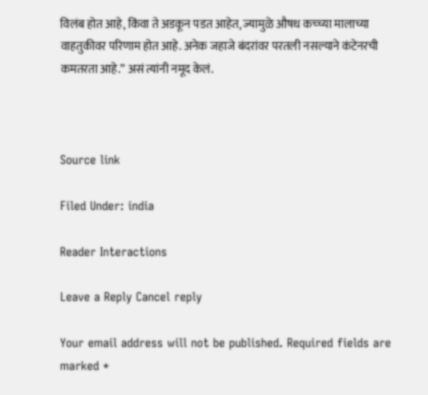विलंब होत आहे, किंवा ते अडकून पडत आहेत, ज्यामुळे औषध कच्च्या मालाच्या वाहतुकीवर परिणाम होत आहे. अनेक जहाजे बंदरांवर परतली नसल्याने कंटेनरची कमतरता आहे.” असं त्यांनी नमूद केलं.



Source link

Filed Under: india

Reader Interactions

Leave a Reply Cancel reply

Your email address will not be published. Required fields are marked *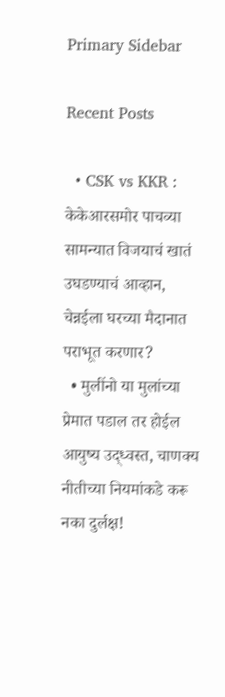Primary Sidebar

Recent Posts

  • CSK vs KKR : केकेआरसमोर पाचव्या सामन्यात विजयाचं खातं उघडण्याचं आव्हान, चेन्नईला घरच्या मैदानात पराभूत करणार?
  • मुलींनो या मुलांच्या प्रेमात पडाल तर होईल आयुष्य उद्ध्वस्त, चाणक्य नीतीच्या नियमांकडे करू नका दुर्लक्ष!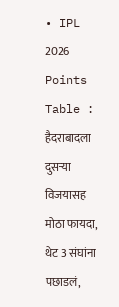• IPL 2026 Points Table : हैदराबादला दुसऱ्या विजयासह मोठा फायदा, थेट 3 संघांना पछाडलं,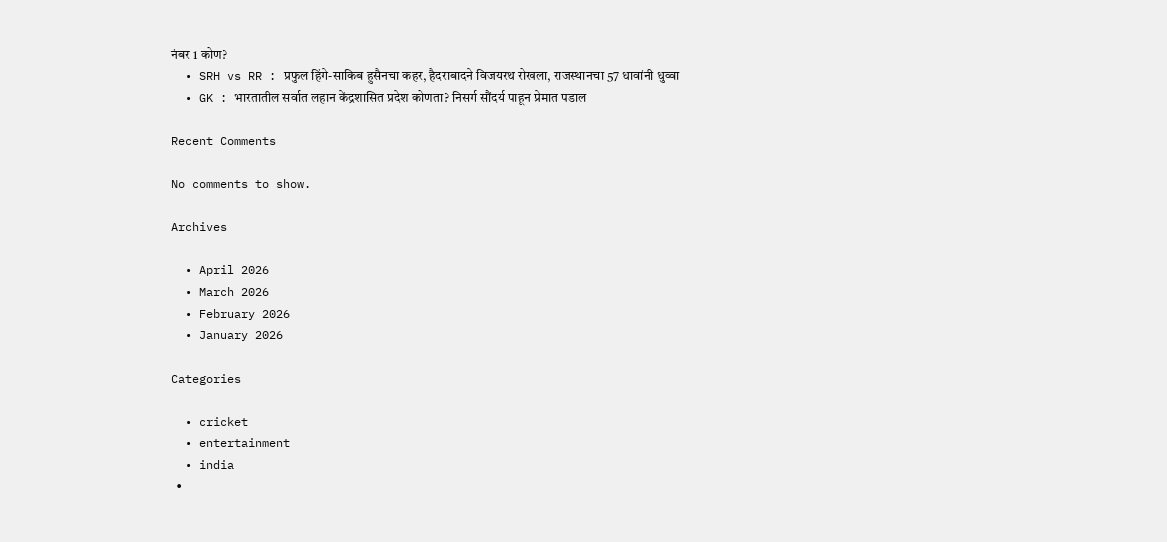नंबर 1 कोण?
  • SRH vs RR : प्रफुल हिंगे-साकिब हुसैनचा कहर, हैदराबादने विजयरथ रोखला, राजस्थानचा 57 धावांनी धुव्वा
  • GK : भारतातील सर्वात लहान केंद्रशासित प्रदेश कोणता? निसर्ग सौंदर्य पाहून प्रेमात पडाल

Recent Comments

No comments to show.

Archives

  • April 2026
  • March 2026
  • February 2026
  • January 2026

Categories

  • cricket
  • entertainment
  • india
  •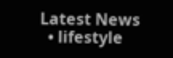Latest News
  • lifestyle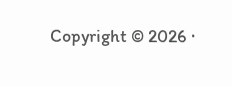Copyright © 2026 ·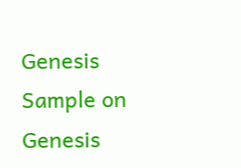Genesis Sample on Genesis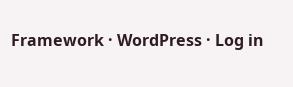Framework · WordPress · Log in